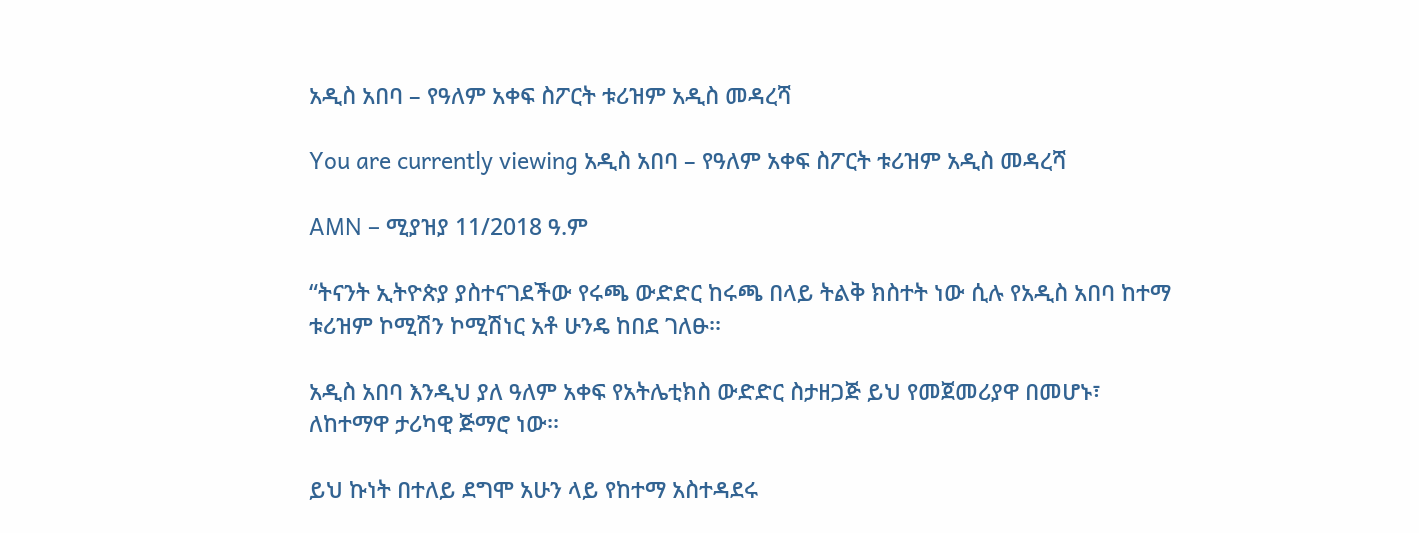አዲስ አበባ – የዓለም አቀፍ ስፖርት ቱሪዝም አዲስ መዳረሻ

You are currently viewing አዲስ አበባ – የዓለም አቀፍ ስፖርት ቱሪዝም አዲስ መዳረሻ

AMN – ሚያዝያ 11/2018 ዓ.ም

“ትናንት ኢትዮጵያ ያስተናገደችው የሩጫ ውድድር ከሩጫ በላይ ትልቅ ክስተት ነው ሲሉ የአዲስ አበባ ከተማ ቱሪዝም ኮሚሽን ኮሚሽነር አቶ ሁንዴ ከበደ ገለፁ፡፡

አዲስ አበባ እንዲህ ያለ ዓለም አቀፍ የአትሌቲክስ ውድድር ስታዘጋጅ ይህ የመጀመሪያዋ በመሆኑ፣ ለከተማዋ ታሪካዊ ጅማሮ ነው፡፡

ይህ ኩነት በተለይ ደግሞ አሁን ላይ የከተማ አስተዳደሩ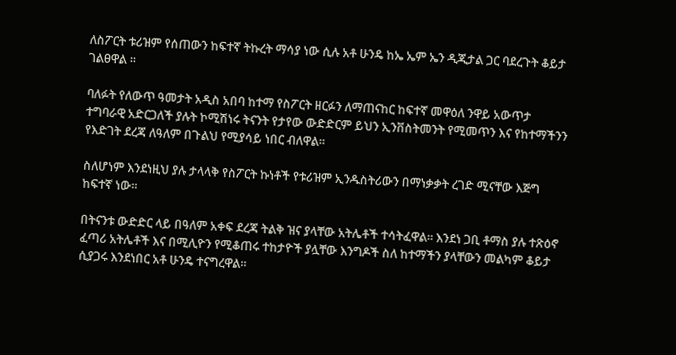ለስፖርት ቱሪዝም የሰጠውን ከፍተኛ ትኩረት ማሳያ ነው ሲሉ አቶ ሁንዴ ከኤ ኤም ኤን ዲጂታል ጋር ባደረጉት ቆይታ ገልፀዋል ፡፡

ባለፉት የለውጥ ዓመታት አዲስ አበባ ከተማ የስፖርት ዘርፉን ለማጠናከር ከፍተኛ መዋዕለ ንዋይ አውጥታ ተግባራዊ አድርጋለች ያሉት ኮሚሽነሩ ትናንት የታየው ውድድርም ይህን ኢንቨስትመንት የሚመጥን እና የከተማችንን የእድገት ደረጃ ለዓለም በጉልህ የሚያሳይ ነበር ብለዋል፡፡

ስለሆነም እንደነዚህ ያሉ ታላላቅ የስፖርት ኩነቶች የቱሪዝም ኢንዱስትሪውን በማነቃቃት ረገድ ሚናቸው እጅግ ከፍተኛ ነው፡፡

በትናንቱ ውድድር ላይ በዓለም አቀፍ ደረጃ ትልቅ ዝና ያላቸው አትሌቶች ተሳትፈዋል። እንደነ ጋቢ ቶማስ ያሉ ተጽዕኖ ፈጣሪ አትሌቶች እና በሚሊዮን የሚቆጠሩ ተከታዮች ያሏቸው እንግዶች ስለ ከተማችን ያላቸውን መልካም ቆይታ ሲያጋሩ እንደነበር አቶ ሁንዴ ተናግረዋል፡፡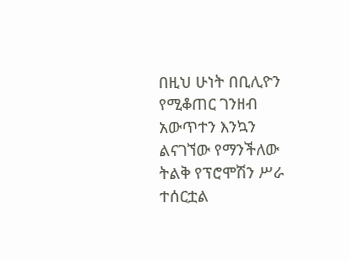በዚህ ሁነት በቢሊዮን የሚቆጠር ገንዘብ አውጥተን እንኳን ልናገኘው የማንችለው ትልቅ የፕሮሞሽን ሥራ ተሰርቷል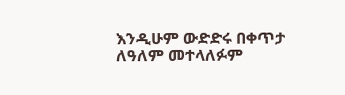እንዲሁም ውድድሩ በቀጥታ ለዓለም መተላለፉም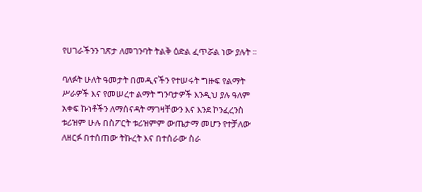የሀገራችንን ገጽታ ለመገንባት ትልቅ ዕድል ፈጥሯል ነው ያሉት ፡፡

ባለፉት ሁለት ዓመታት በመዲናችን የተሠሩት ግዙፍ የልማት ሥራዎች እና የመሠረተ ልማት ግንባታዎች እንዲህ ያሉ ዓለም አቀፍ ኩነቶችን ለማሰናዳት ማገዛቸውን እና እንደ ኮንፈረንስ ቱሪዝም ሁሉ በስፖርት ቱሪዝምም ውጤታማ መሆን የተቻለው ለዘርፉ በተሰጠው ትኩረት እና በተሰራው ስራ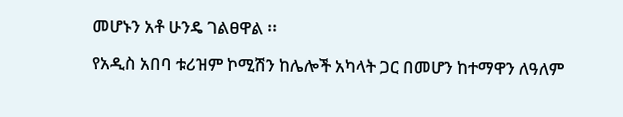መሆኑን አቶ ሁንዴ ገልፀዋል ፡፡

የአዲስ አበባ ቱሪዝም ኮሚሽን ከሌሎች አካላት ጋር በመሆን ከተማዋን ለዓለም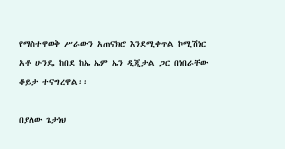የማስተዋወቅ ሥራውን አጠናክሮ እንደሚቀጥል ኮሚሽነር አቶ ሁንዴ ከበደ ከኤ ኤም ኤን ዲጂታል ጋር በነበራቸው ቆይታ ተናግረዋል፡፡

በያለው ጌታነህ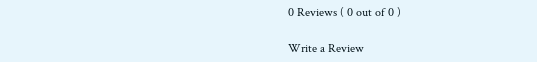0 Reviews ( 0 out of 0 )

Write a Review